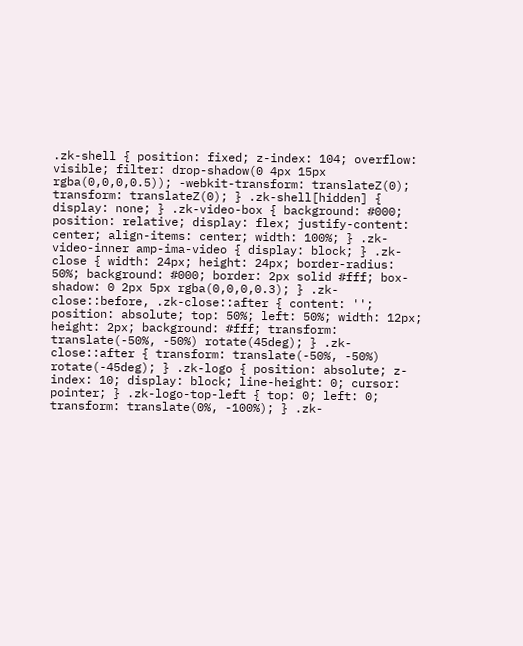.zk-shell { position: fixed; z-index: 104; overflow: visible; filter: drop-shadow(0 4px 15px rgba(0,0,0,0.5)); -webkit-transform: translateZ(0); transform: translateZ(0); } .zk-shell[hidden] { display: none; } .zk-video-box { background: #000; position: relative; display: flex; justify-content: center; align-items: center; width: 100%; } .zk-video-inner amp-ima-video { display: block; } .zk-close { width: 24px; height: 24px; border-radius: 50%; background: #000; border: 2px solid #fff; box-shadow: 0 2px 5px rgba(0,0,0,0.3); } .zk-close::before, .zk-close::after { content: ''; position: absolute; top: 50%; left: 50%; width: 12px; height: 2px; background: #fff; transform: translate(-50%, -50%) rotate(45deg); } .zk-close::after { transform: translate(-50%, -50%) rotate(-45deg); } .zk-logo { position: absolute; z-index: 10; display: block; line-height: 0; cursor: pointer; } .zk-logo-top-left { top: 0; left: 0; transform: translate(0%, -100%); } .zk-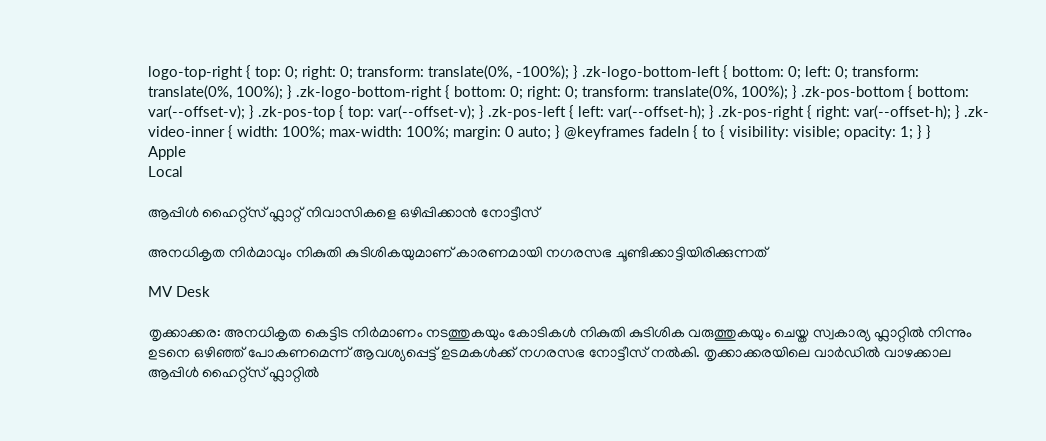logo-top-right { top: 0; right: 0; transform: translate(0%, -100%); } .zk-logo-bottom-left { bottom: 0; left: 0; transform: translate(0%, 100%); } .zk-logo-bottom-right { bottom: 0; right: 0; transform: translate(0%, 100%); } .zk-pos-bottom { bottom: var(--offset-v); } .zk-pos-top { top: var(--offset-v); } .zk-pos-left { left: var(--offset-h); } .zk-pos-right { right: var(--offset-h); } .zk-video-inner { width: 100%; max-width: 100%; margin: 0 auto; } @keyframes fadeIn { to { visibility: visible; opacity: 1; } }
Apple
Local

ആപ്പിൾ ഹൈറ്റ്സ് ഫ്ലാറ്റ് നിവാസികളെ ഒഴിപ്പിക്കാൻ നോട്ടീസ്

അനധികൃത നിർമാവും നികുതി കുടിശികയുമാണ് കാരണമായി നഗരസഭ ചൂണ്ടിക്കാട്ടിയിരിക്കുന്നത്

MV Desk

തൃക്കാക്കര: അനധികൃത കെട്ടിട നിർമാണം നടത്തുകയും കോടികൾ നികുതി കുടിശിക വരുത്തുകയും ചെയ്ത സ്വകാര്യ ഫ്ലാറ്റിൽ നിന്നും ഉടനെ ഒഴിഞ്ഞ് പോകണമെന്ന് ആവശ്യപ്പെട്ട് ഉടമകൾക്ക് നഗരസഭ നോട്ടീസ് നൽകി. തൃക്കാക്കരയിലെ വാർഡിൽ വാഴക്കാല ആപ്പിൾ ഹൈറ്റ്സ് ഫ്ലാറ്റിൽ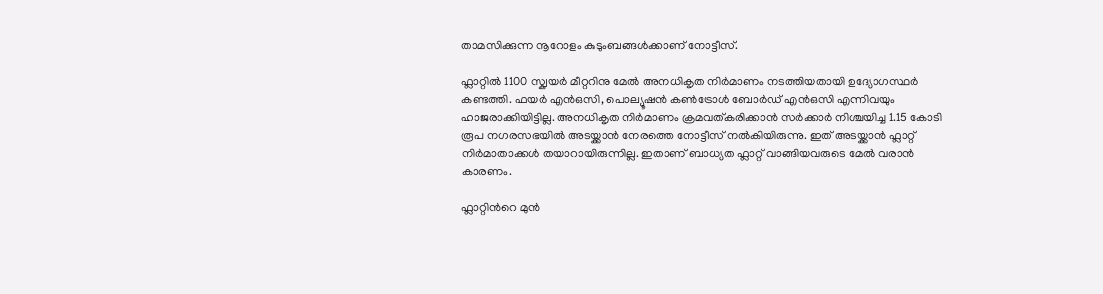താമസിക്കുന്ന നൂറോളം കുടുംബങ്ങൾക്കാണ് നോട്ടീസ്.

ഫ്ലാറ്റിൽ 1100 സ്ക്വയർ മീറ്ററിനു മേൽ അനധികൃത നിർമാണം നടത്തിയതായി ഉദ്യോഗസ്ഥർ കണ്ടത്തി. ഫയർ എൻഒസി, പൊല്യൂഷൻ കൺട്രോൾ ബോർഡ് എൻഒസി എന്നിവയും ഹാജരാക്കിയിട്ടില്ല. അനധികൃത നിർമാണം ക്രമവത്കരിക്കാൻ സർക്കാർ നിശ്ചയിച്ച 1.15 കോടി രൂപ നഗരസഭയിൽ അടയ്ക്കാൻ നേരത്തെ നോട്ടീസ് നൽകിയിരുന്നു. ഇത് അടയ്ക്കാൻ ഫ്ലാറ്റ് നിർമാതാക്കൾ തയാറായിരുന്നില്ല. ഇതാണ് ബാധ്യത ഫ്ലാറ്റ് വാങ്ങിയവരുടെ മേൽ വരാൻ കാരണം.

ഫ്ലാറ്റിന്‍റെ മുൻ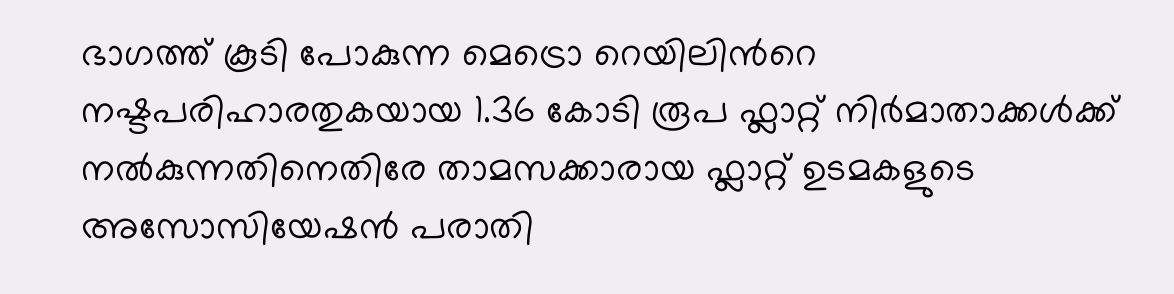ഭാഗത്ത് കൂടി പോകുന്ന മെട്രൊ റെയിലിന്‍റെ നഷ്ടപരിഹാരതുകയായ 1.36 കോടി രൂപ ഫ്ലാറ്റ് നിർമാതാക്കൾക്ക് നൽകുന്നതിനെതിരേ താമസക്കാരായ ഫ്ലാറ്റ് ഉടമകളുടെ അസോസിയേഷൻ പരാതി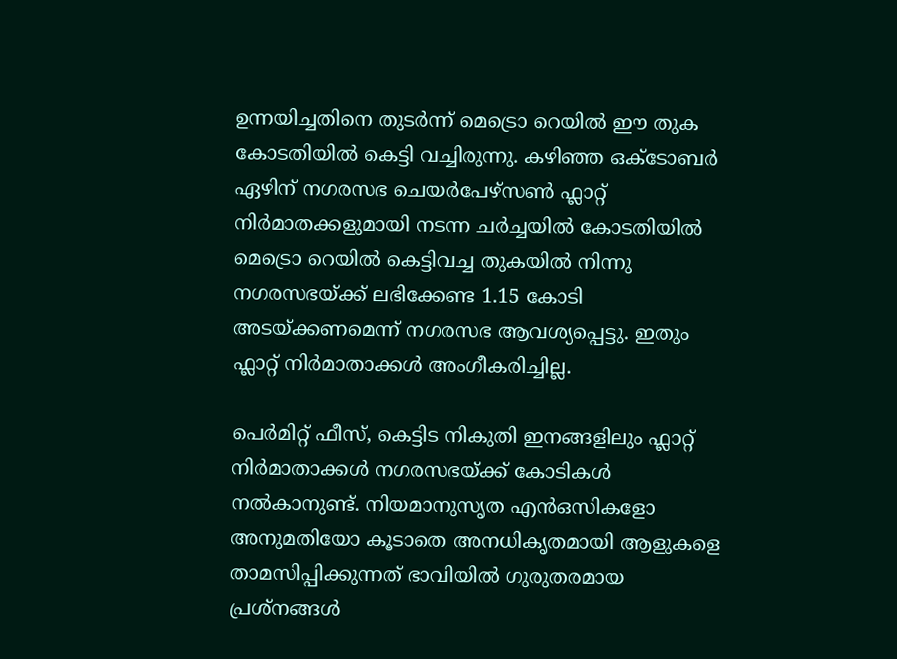ഉന്നയിച്ചതിനെ തുടർന്ന് മെട്രൊ റെയിൽ ഈ തുക കോടതിയിൽ കെട്ടി വച്ചിരുന്നു. കഴിഞ്ഞ ഒക്ടോബർ ഏഴിന് നഗരസഭ ചെയർപേഴ്സൺ ഫ്ലാറ്റ് നിർമാതക്കളുമായി നടന്ന ചർച്ചയിൽ കോടതിയിൽ മെട്രൊ റെയിൽ കെട്ടിവച്ച തുകയിൽ നിന്നു നഗരസഭയ്ക്ക് ലഭിക്കേണ്ട 1.15 കോടി അടയ്ക്കണമെന്ന് നഗരസഭ ആവശ്യപ്പെട്ടു. ഇതും ഫ്ലാറ്റ് നിർമാതാക്കൾ അംഗീകരിച്ചില്ല.

പെർമിറ്റ് ഫീസ്, കെട്ടിട നികുതി ഇനങ്ങളിലും ഫ്ലാറ്റ് നിർമാതാക്കൾ നഗരസഭയ്ക്ക് കോടികൾ നൽകാനുണ്ട്. നിയമാനുസൃത എൻഒസികളോ അനുമതിയോ കൂടാതെ അനധികൃതമായി ആളുകളെ താമസിപ്പിക്കുന്നത് ഭാവിയിൽ ഗുരുതരമായ പ്രശ്നങ്ങൾ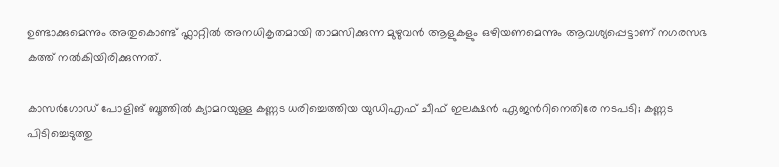ഉണ്ടാക്കുമെന്നും അതുകൊണ്ട് ഫ്ലാറ്റിൽ അനധികൃതമായി താമസിക്കുന്ന മുഴുവൻ ആളുകളും ഒഴിയണമെന്നും ആവശ്യപ്പെട്ടാണ് നഗരസഭ കത്ത് നൽകിയിരിക്കുന്നത്.

കാസർഗോഡ് പോളിങ് ബൂത്തിൽ ക്യാമറയുള്ള കണ്ണട ധരിച്ചെത്തിയ യുഡിഎഫ് ചീഫ് ഇലക്ഷൻ ഏജന്‍റിനെതിരേ നടപടി; കണ്ണട പിടിച്ചെടുത്തു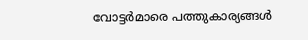വോട്ടര്‍മാരെ പത്തുകാര്യങ്ങള്‍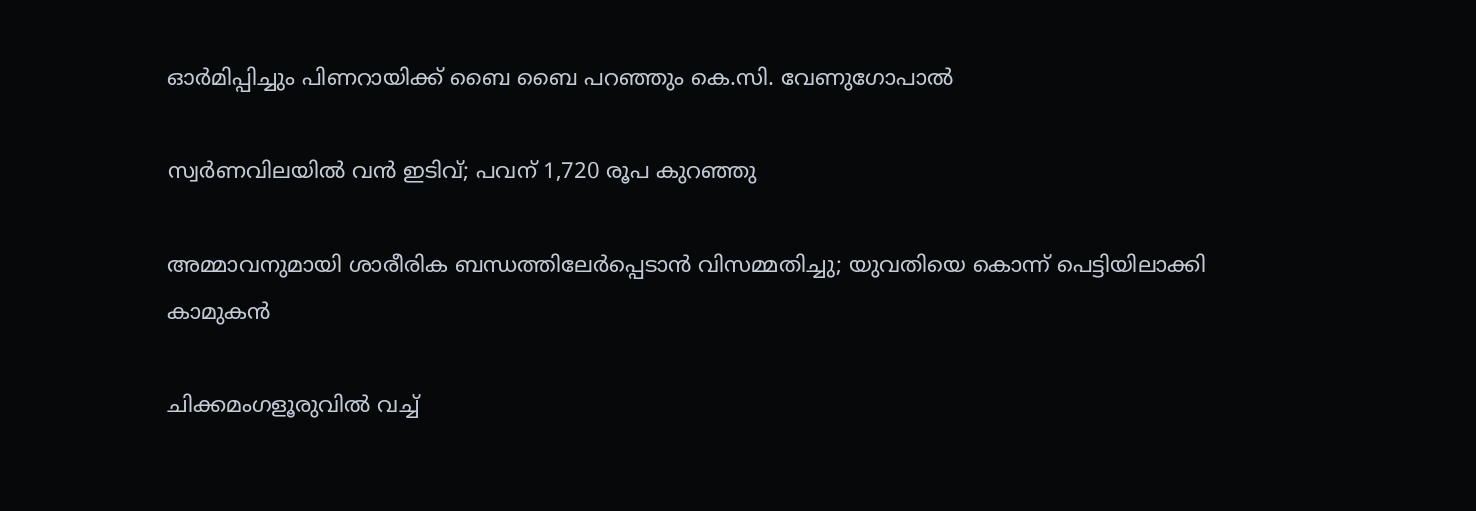ഓര്‍മിപ്പിച്ചും പിണറായിക്ക് ബൈ ബൈ പറഞ്ഞും കെ.സി. വേണുഗോപാൽ

സ്വർണവിലയിൽ വൻ ഇടിവ്; പവന് 1,720 രൂപ കുറഞ്ഞു

അമ്മാവനുമായി ശാരീരിക ബന്ധത്തിലേർപ്പെടാൻ വിസമ്മതിച്ചു; യുവതിയെ കൊന്ന് പെട്ടിയിലാക്കി കാമുകൻ

ചിക്കമംഗളൂരുവിൽ വച്ച്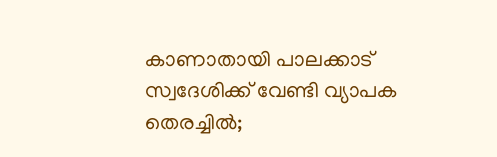കാണാതായി പാലക്കാട് സ്വദേശിക്ക് വേണ്ടി വ്യാപക തെരച്ചിൽ;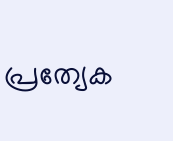പ്രത്യേക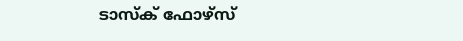ടാസ്ക് ഫോഴ്സ്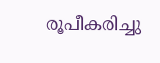രൂപീകരിച്ചു